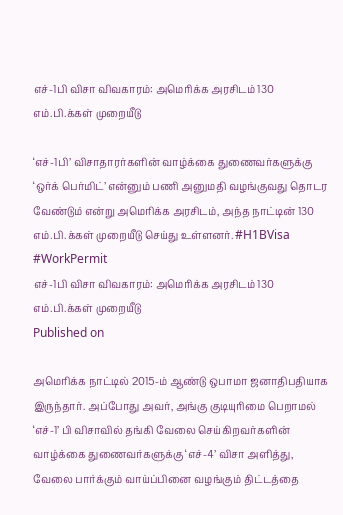எச்-1பி விசா விவகாரம்: அமெரிக்க அரசிடம் 130 எம்.பி.க்கள் முறையீடு

‘எச்-1பி’ விசாதாரர்களின் வாழ்க்கை துணைவர்களுக்கு ‘ஒர்க் பெர்மிட்’ என்னும் பணி அனுமதி வழங்குவது தொடர வேண்டும் என்று அமெரிக்க அரசிடம், அந்த நாட்டின் 130 எம்.பி.க்கள் முறையீடு செய்து உள்ளனர். #H1BVisa #WorkPermit
எச்-1பி விசா விவகாரம்: அமெரிக்க அரசிடம் 130 எம்.பி.க்கள் முறையீடு
Published on

அமெரிக்க நாட்டில் 2015-ம் ஆண்டு ஒபாமா ஜனாதிபதியாக இருந்தார். அப்போது அவர், அங்கு குடியுரிமை பெறாமல் ‘எச்-1’ பி விசாவில் தங்கி வேலை செய்கிறவர்களின் வாழ்க்கை துணைவர்களுக்கு ‘எச்-4’ விசா அளித்து, வேலை பார்க்கும் வாய்ப்பினை வழங்கும் திட்டத்தை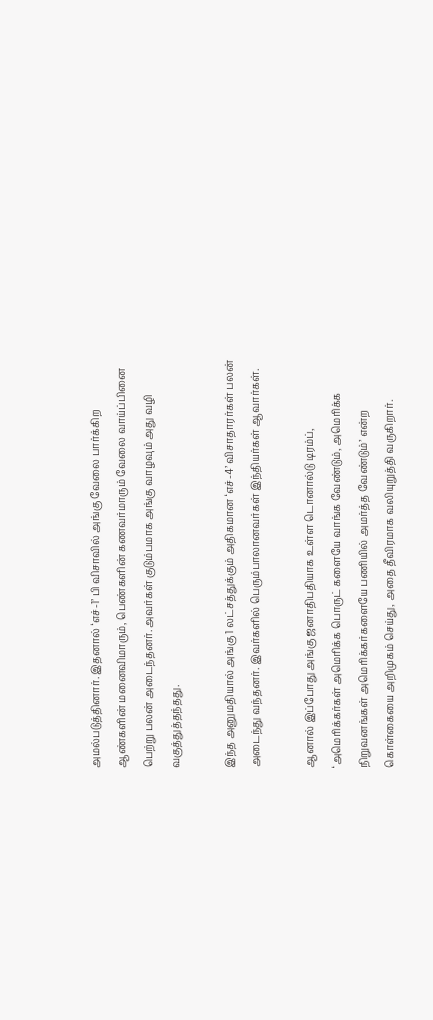அமல்படுத்தினார். இதனால் ‘எச்-1’ பி விசாவில் அங்கு வேலை பார்க்கிற ஆண்களின் மனைவிமாரும், பெண்களின் கணவர்மாரும் வேலை வாய்ப்பினை பெற்று பலன் அடைந்தனர். அவர்கள் குடும்பமாக அங்கு வாழவும் அது வழி வகுத்துத்தந்தது.

இந்த அனுமதியால் அங்கு 1 லட்சத்துக்கும் அதிகமான ‘எச்-4’ விசாதாரர்கள் பலன் அடைந்து வந்தனர். இவர்களில் பெரும்பாலானவர்கள் இந்தியர்கள் ஆவார்கள்.

ஆனால் இப்போது அங்கு ஜனாதிபதியாக உள்ள டொனால்டு டிரம்ப், ‘அமெரிக்கர்கள் அமெரிக்க பொருட் களையே வாங்க வேண்டும், அமெரிக்க நிறுவனங்கள் அமெரிக்கர்களையே பணியில் அமர்த்த வேண்டும்’ என்ற கொள்கையை அறிமுகம் செய்து, அதை தீவிரமாக வலியுறுத்தி வருகிறார்.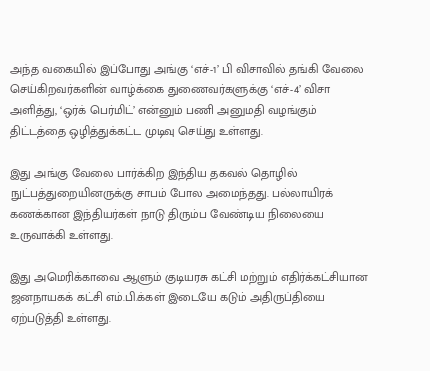அந்த வகையில் இப்போது அங்கு ‘எச்-1’ பி விசாவில் தங்கி வேலை செய்கிறவர்களின் வாழ்க்கை துணைவர்களுக்கு ‘எச்-4’ விசா அளித்து, ‘ஒர்க் பெர்மிட்’ என்னும் பணி அனுமதி வழங்கும் திட்டத்தை ஒழித்துக்கட்ட முடிவு செய்து உள்ளது.

இது அங்கு வேலை பார்க்கிற இந்திய தகவல் தொழில் நுட்பத்துறையினருக்கு சாபம் போல அமைந்தது. பல்லாயிரக் கணக்கான இந்தியர்கள் நாடு திரும்ப வேண்டிய நிலையை உருவாக்கி உள்ளது.

இது அமெரிக்காவை ஆளும் குடியரசு கட்சி மற்றும் எதிர்க்கட்சியான ஜனநாயகக் கட்சி எம்.பி.க்கள் இடையே கடும் அதிருப்தியை ஏற்படுத்தி உள்ளது.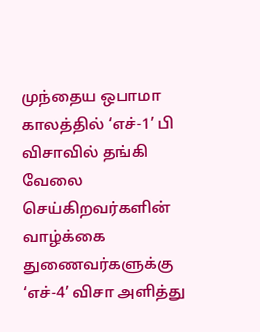முந்தைய ஒபாமா காலத்தில் ‘எச்-1’ பி விசாவில் தங்கி வேலை செய்கிறவர்களின் வாழ்க்கை துணைவர்களுக்கு ‘எச்-4’ விசா அளித்து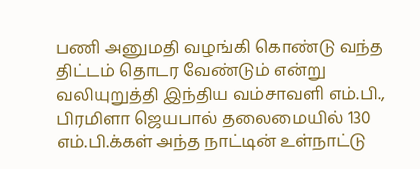பணி அனுமதி வழங்கி கொண்டு வந்த திட்டம் தொடர வேண்டும் என்று வலியுறுத்தி இந்திய வம்சாவளி எம்.பி., பிரமிளா ஜெயபால் தலைமையில் 130 எம்.பி.க்கள் அந்த நாட்டின் உள்நாட்டு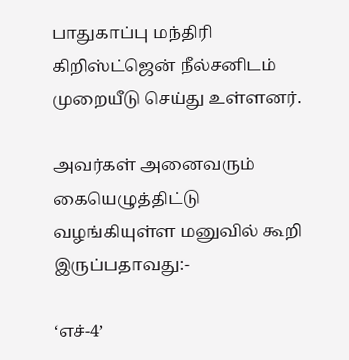பாதுகாப்பு மந்திரி கிறிஸ்ட்ஜென் நீல்சனிடம் முறையீடு செய்து உள்ளனர்.

அவர்கள் அனைவரும் கையெழுத்திட்டு வழங்கியுள்ள மனுவில் கூறி இருப்பதாவது:-

‘எச்-4’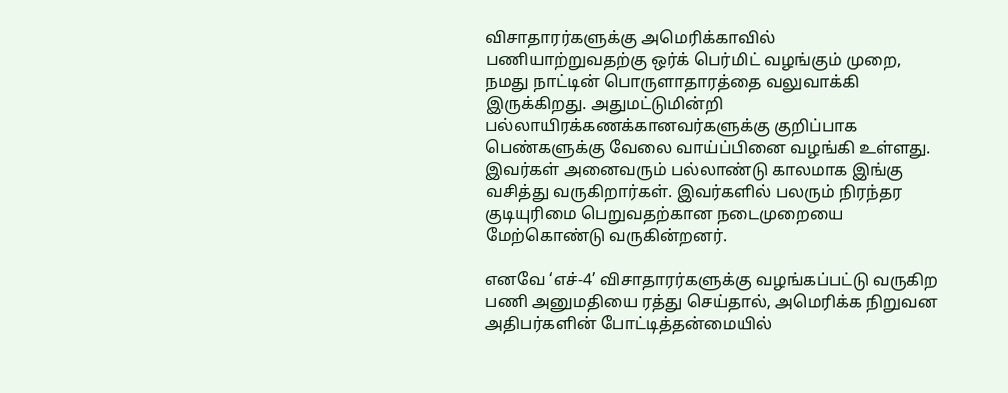விசாதாரர்களுக்கு அமெரிக்காவில் பணியாற்றுவதற்கு ஒர்க் பெர்மிட் வழங்கும் முறை, நமது நாட்டின் பொருளாதாரத்தை வலுவாக்கி இருக்கிறது. அதுமட்டுமின்றி பல்லாயிரக்கணக்கானவர்களுக்கு குறிப்பாக பெண்களுக்கு வேலை வாய்ப்பினை வழங்கி உள்ளது. இவர்கள் அனைவரும் பல்லாண்டு காலமாக இங்கு வசித்து வருகிறார்கள். இவர்களில் பலரும் நிரந்தர குடியுரிமை பெறுவதற்கான நடைமுறையை மேற்கொண்டு வருகின்றனர்.

எனவே ‘எச்-4’ விசாதாரர்களுக்கு வழங்கப்பட்டு வருகிற பணி அனுமதியை ரத்து செய்தால், அமெரிக்க நிறுவன அதிபர்களின் போட்டித்தன்மையில்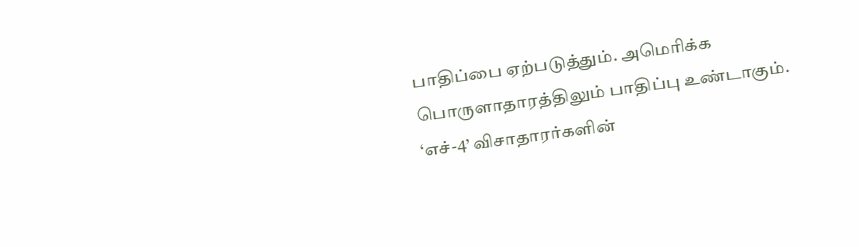பாதிப்பை ஏற்படுத்தும். அமெரிக்க பொருளாதாரத்திலும் பாதிப்பு உண்டாகும். ‘எச்-4’ விசாதாரர்களின்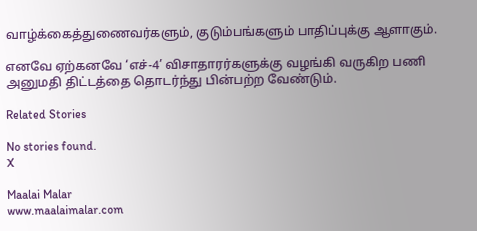வாழ்க்கைத்துணைவர்களும், குடும்பங்களும் பாதிப்புக்கு ஆளாகும்.

எனவே ஏற்கனவே ‘எச்-4’ விசாதாரர்களுக்கு வழங்கி வருகிற பணி அனுமதி திட்டத்தை தொடர்ந்து பின்பற்ற வேண்டும்.

Related Stories

No stories found.
X

Maalai Malar
www.maalaimalar.com